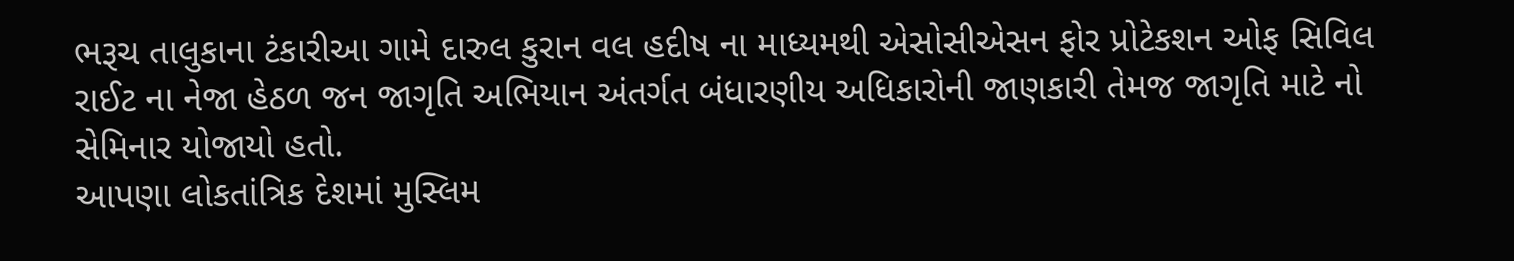ભરૂચ તાલુકાના ટંકારીઆ ગામે દારુલ કુરાન વલ હદીષ ના માધ્યમથી એસોસીએસન ફોર પ્રોટેકશન ઓફ સિવિલ રાઈટ ના નેજા હેઠળ જન જાગૃતિ અભિયાન અંતર્ગત બંધારણીય અધિકારોની જાણકારી તેમજ જાગૃતિ માટે નો સેમિનાર યોજાયો હતો.
આપણા લોકતાંત્રિક દેશમાં મુસ્લિમ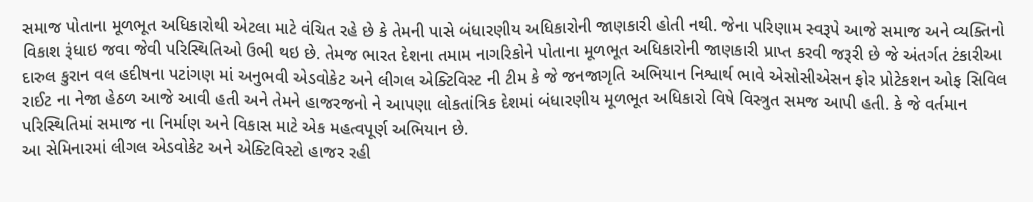સમાજ પોતાના મૂળભૂત અધિકારોથી એટલા માટે વંચિત રહે છે કે તેમની પાસે બંધારણીય અધિકારોની જાણકારી હોતી નથી. જેના પરિણામ સ્વરૂપે આજે સમાજ અને વ્યક્તિનો વિકાશ રૂંધાઇ જવા જેવી પરિસ્થિતિઓ ઉભી થઇ છે. તેમજ ભારત દેશના તમામ નાગરિકોને પોતાના મૂળભૂત અધિકારોની જાણકારી પ્રાપ્ત કરવી જરૂરી છે જે અંતર્ગત ટંકારીઆ દારુલ કુરાન વલ હદીષના પટાંગણ માં અનુભવી એડવોકેટ અને લીગલ એક્ટિવિસ્ટ ની ટીમ કે જે જનજાગૃતિ અભિયાન નિશ્વાર્થ ભાવે એસોસીએસન ફોર પ્રોટેકશન ઓફ સિવિલ રાઈટ ના નેજા હેઠળ આજે આવી હતી અને તેમને હાજરજનો ને આપણા લોકતાંત્રિક દેશમાં બંધારણીય મૂળભૂત અધિકારો વિષે વિસ્ત્રુત સમજ આપી હતી. કે જે વર્તમાન પરિસ્થિતિમાં સમાજ ના નિર્માણ અને વિકાસ માટે એક મહત્વપૂર્ણ અભિયાન છે.
આ સેમિનારમાં લીગલ એડવોકેટ અને એક્ટિવિસ્ટો હાજર રહી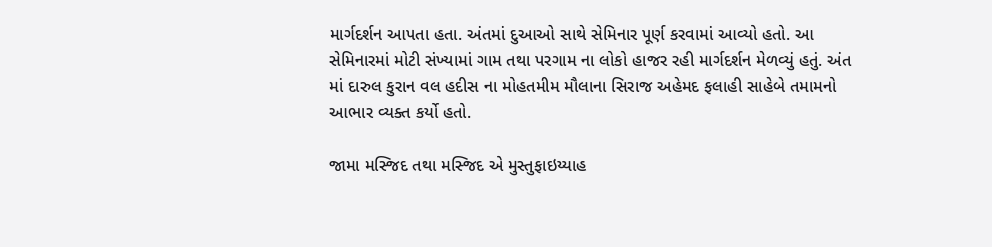માર્ગદર્શન આપતા હતા. અંતમાં દુઆઓ સાથે સેમિનાર પૂર્ણ કરવામાં આવ્યો હતો. આ સેમિનારમાં મોટી સંખ્યામાં ગામ તથા પરગામ ના લોકો હાજર રહી માર્ગદર્શન મેળવ્યું હતું. અંત માં દારુલ કુરાન વલ હદીસ ના મોહતમીમ મૌલાના સિરાજ અહેમદ ફલાહી સાહેબે તમામનો આભાર વ્યક્ત કર્યો હતો.

જામા મસ્જિદ તથા મસ્જિદ એ મુસ્તુફાઇય્યાહ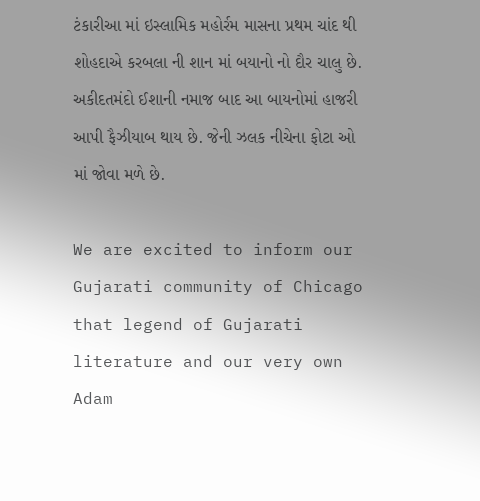ટંકારીઆ માં ઇસ્લામિક મહોર્રમ માસના પ્રથમ ચાંદ થી શોહદાએ કરબલા ની શાન માં બયાનો નો દૌર ચાલુ છે. અકીદતમંદો ઈશાની નમાજ બાદ આ બાયનોમાં હાજરી આપી ફૈઝીયાબ થાય છે. જેની ઝલક નીચેના ફોટા ઓ માં જોવા મળે છે.

We are excited to inform our Gujarati community of Chicago that legend of Gujarati literature and our very own Adam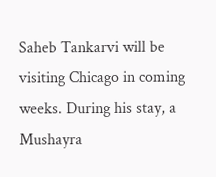Saheb Tankarvi will be visiting Chicago in coming weeks. During his stay, a Mushayra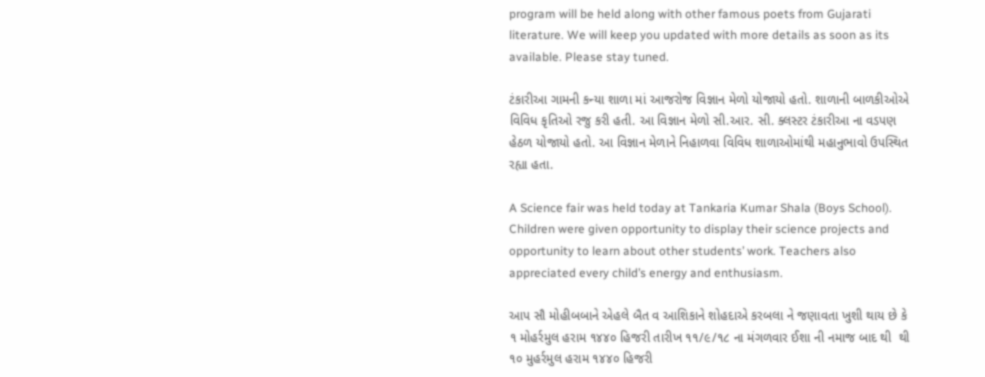program will be held along with other famous poets from Gujarati literature. We will keep you updated with more details as soon as its available. Please stay tuned.

ટંકારીઆ ગામની કન્યા શાળા માં આજરોજ વિજ્ઞાન મેળો યોજાયો હતો. શાળાની બાળકીઓએ વિવિધ કૃતિઓ રજુ કરી હતી. આ વિજ્ઞાન મેળો સી.આર. સી. ક્લસ્ટર ટંકારીઆ ના વડપણ હેઠળ યોજાયો હતો. આ વિજ્ઞાન મેળાને નિહાળવા વિવિધ શાળાઓમાંથી મહાનુભાવો ઉપસ્થિત રહ્યા હતા.

A Science fair was held today at Tankaria Kumar Shala (Boys School). Children were given opportunity to display their science projects and opportunity to learn about other students’ work. Teachers also appreciated every child’s energy and enthusiasm.

આપ સૌ મોહીબબાને એહલે બૈત વ આશિકાને શોહદાએ કરબલા ને જણાવતા ખુશી થાય છે કે ૧ મોહર્રમુલ હરામ ૧૪૪૦ હિજરી તારીખ ૧૧/૯/૧૮ ના મંગળવાર ઈશા ની નમાજ બાદ થી  થી ૧૦ મુહર્રમુલ હરામ ૧૪૪૦ હિજરી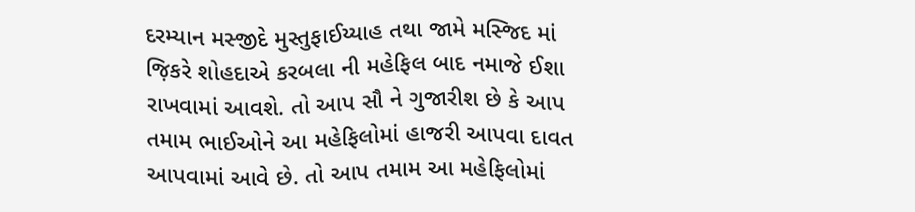દરમ્યાન મસ્જીદે મુસ્તુફાઈય્યાહ તથા જામે મસ્જિદ માં જ઼િકરે શોહદાએ કરબલા ની મહેફિલ બાદ નમાજે ઈશા રાખવામાં આવશે. તો આપ સૌ ને ગુજારીશ છે કે આપ તમામ ભાઈઓને આ મહેફિલોમાં હાજરી આપવા દાવત આપવામાં આવે છે. તો આપ તમામ આ મહેફિલોમાં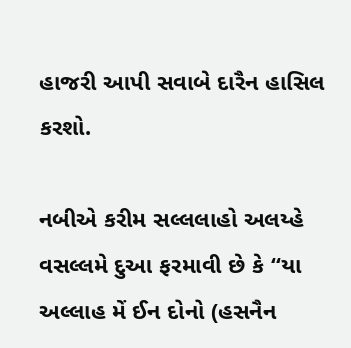હાજરી આપી સવાબે દારૈન હાસિલ કરશો.

નબીએ કરીમ સલ્લલાહો અલય્હે વસલ્લમે દુઆ ફરમાવી છે કે “યા અલ્લાહ મેં ઈન દોનો (હસનૈન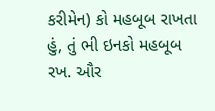કરીમેન) કો મહબૂબ રાખતા હું, તું ભી ઇનકો મહબૂબ રખ. ઔર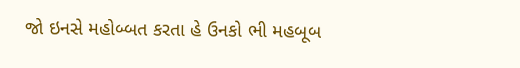જો ઇનસે મહોબ્બત કરતા હે ઉનકો ભી મહબૂબ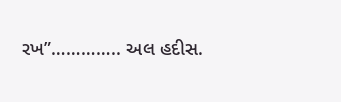રખ”………….. અલ હદીસ.